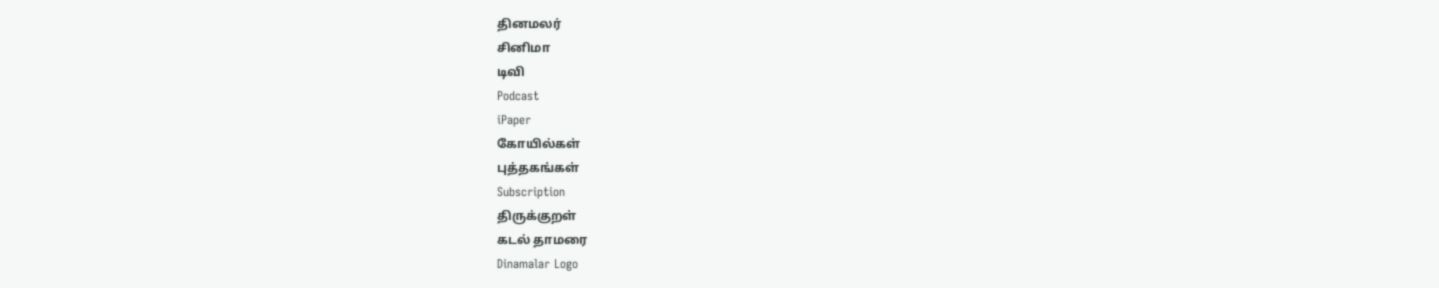தினமலர்
சினிமா
டிவி
Podcast
iPaper
கோயில்கள்
புத்தகங்கள்
Subscription
திருக்குறள்
கடல் தாமரை
Dinamalar Logo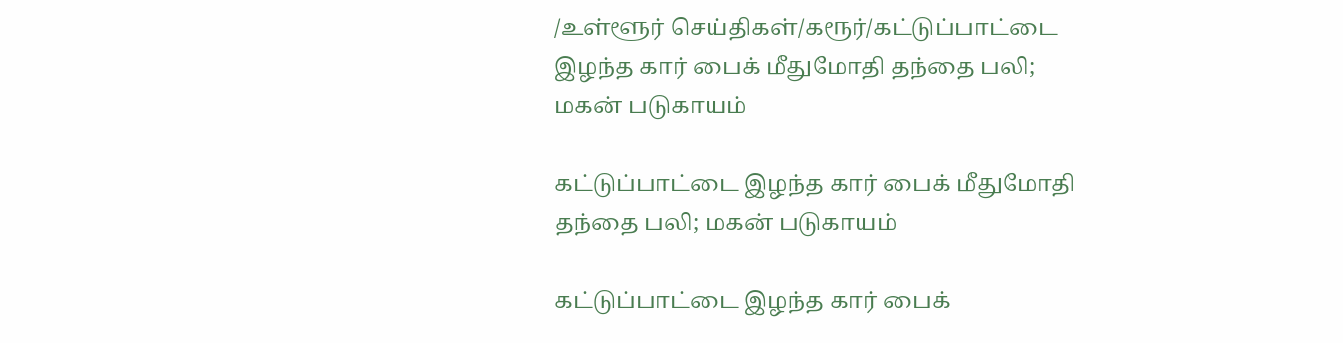/உள்ளூர் செய்திகள்/கரூர்/கட்டுப்பாட்டை இழந்த கார் பைக் மீதுமோதி தந்தை பலி; மகன் படுகாயம்

கட்டுப்பாட்டை இழந்த கார் பைக் மீதுமோதி தந்தை பலி; மகன் படுகாயம்

கட்டுப்பாட்டை இழந்த கார் பைக்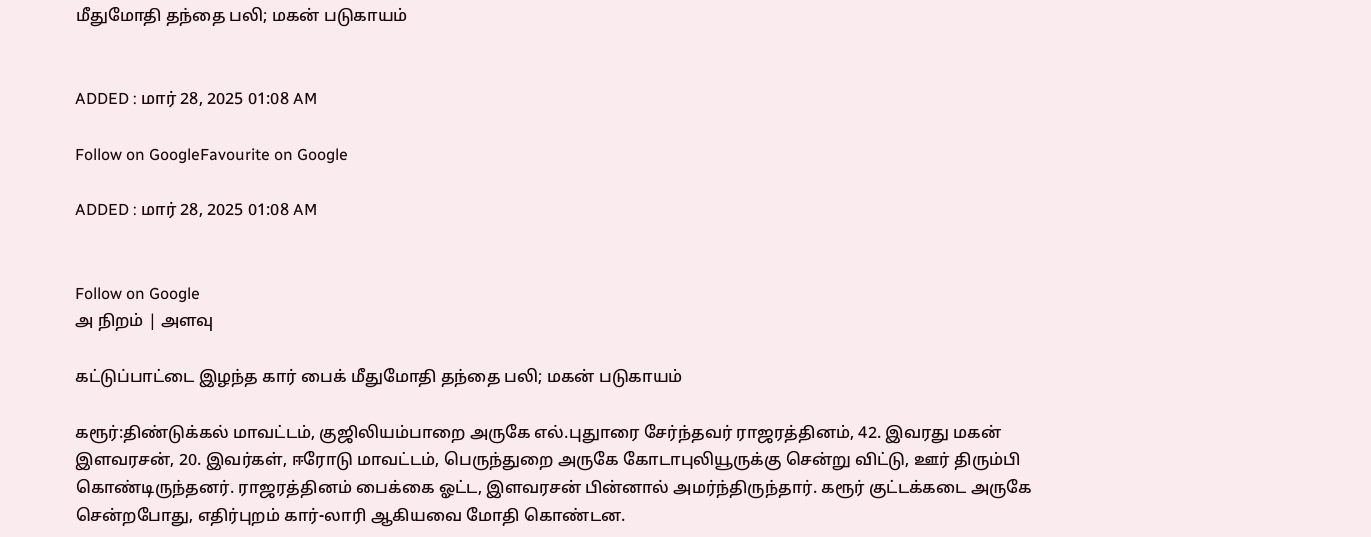மீதுமோதி தந்தை பலி; மகன் படுகாயம்


ADDED : மார் 28, 2025 01:08 AM

Follow on GoogleFavourite on Google

ADDED : மார் 28, 2025 01:08 AM


Follow on Google
அ நிறம் | அளவு

கட்டுப்பாட்டை இழந்த கார் பைக் மீதுமோதி தந்தை பலி; மகன் படுகாயம்

கரூர்:திண்டுக்கல் மாவட்டம், குஜிலியம்பாறை அருகே எல்.புதுாரை சேர்ந்தவர் ராஜரத்தினம், 42. இவரது மகன் இளவரசன், 20. இவர்கள், ஈரோடு மாவட்டம், பெருந்துறை அருகே கோடாபுலியூருக்கு சென்று விட்டு, ஊர் திரும்பி கொண்டிருந்தனர். ராஜரத்தினம் பைக்கை ஓட்ட, இளவரசன் பின்னால் அமர்ந்திருந்தார். கரூர் குட்டக்கடை அருகே சென்றபோது, எதிர்புறம் கார்-லாரி ஆகியவை மோதி கொண்டன.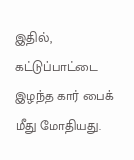இதில், கட்டுப்பாட்டை இழந்த கார் பைக் மீது மோதியது.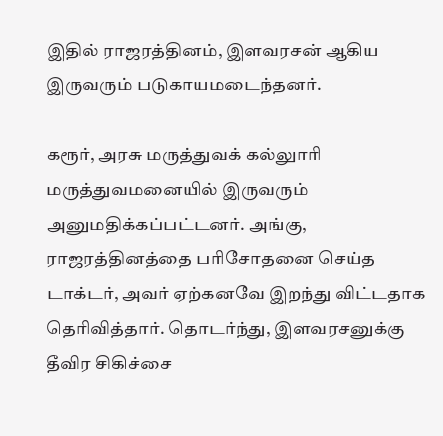இதில் ராஜரத்தினம், இளவரசன் ஆகிய இருவரும் படுகாயமடைந்தனர்.

கரூர், அரசு மருத்துவக் கல்லுாரி மருத்துவமனையில் இருவரும் அனுமதிக்கப்பட்டனர். அங்கு, ராஜரத்தினத்தை பரிசோதனை செய்த டாக்டர், அவர் ஏற்கனவே இறந்து விட்டதாக தெரிவித்தார். தொடர்ந்து, இளவரசனுக்கு தீவிர சிகிச்சை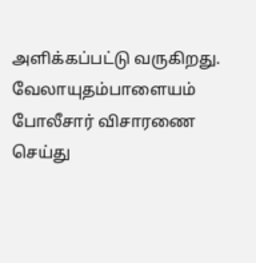அளிக்கப்பட்டு வருகிறது. வேலாயுதம்பாளையம் போலீசார் விசாரணை செய்து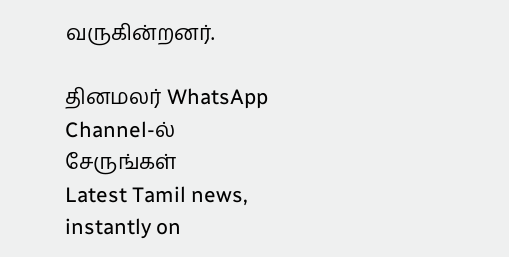வருகின்றனர்.

தினமலர் WhatsApp Channel-ல் சேருங்கள்
Latest Tamil news, instantly on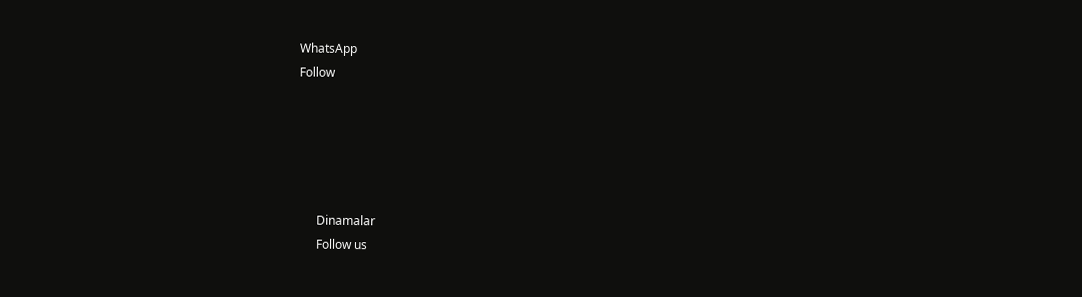WhatsApp
Follow





      Dinamalar
      Follow us